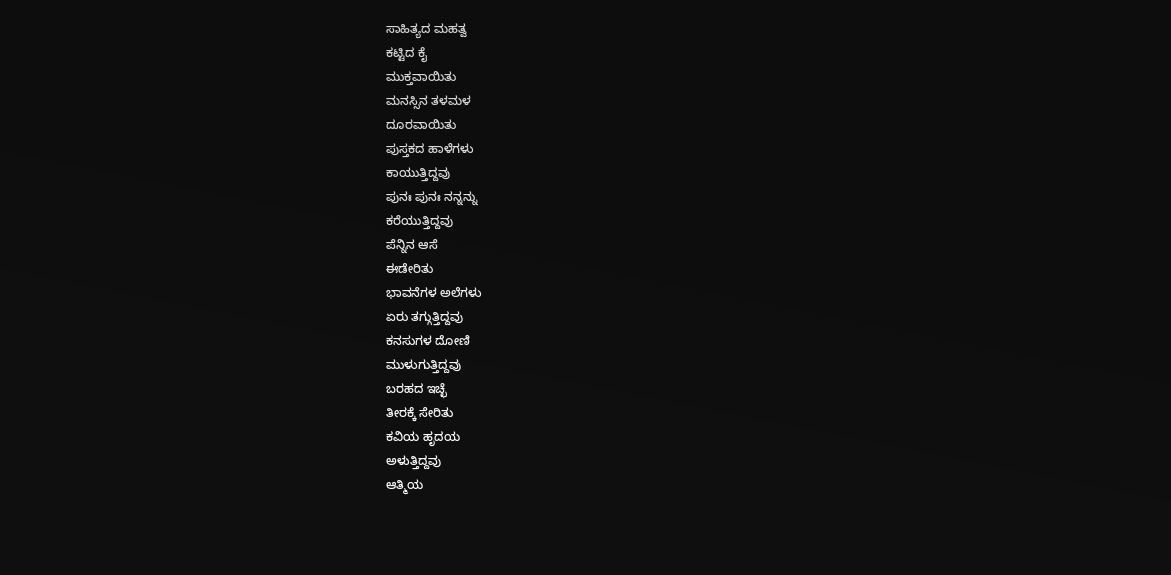ಸಾಹಿತ್ಯದ ಮಹತ್ವ
ಕಟ್ಟಿದ ಕೈ
ಮುಕ್ತವಾಯಿತು
ಮನಸ್ಸಿನ ತಳಮಳ
ದೂರವಾಯಿತು
ಪುಸ್ತಕದ ಹಾಳೆಗಳು
ಕಾಯುತ್ತಿದ್ದವು
ಪುನಃ ಪುನಃ ನನ್ನನ್ನು
ಕರೆಯುತ್ತಿದ್ದವು
ಪೆನ್ನಿನ ಆಸೆ
ಈಡೇರಿತು
ಭಾವನೆಗಳ ಅಲೆಗಳು
ಏರು ತಗ್ಗುತ್ತಿದ್ದವು
ಕನಸುಗಳ ದೋಣಿ
ಮುಳುಗುತ್ತಿದ್ದವು
ಬರಹದ ಇಚ್ಛೆ
ತೀರಕ್ಕೆ ಸೇರಿತು
ಕವಿಯ ಹೃದಯ
ಅಳುತ್ತಿದ್ದವು
ಆತ್ಮಿಯ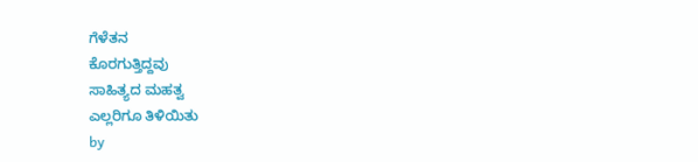ಗೆಳೆತನ
ಕೊರಗುತ್ತಿದ್ದವು
ಸಾಹಿತ್ಯದ ಮಹತ್ವ
ಎಲ್ಲರಿಗೂ ತಿಳಿಯಿತು
by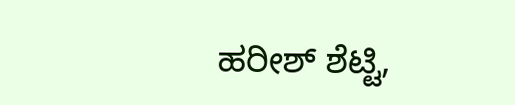ಹರೀಶ್ ಶೆಟ್ಟಿ,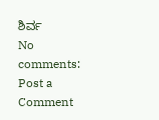ಶಿರ್ವ
No comments:
Post a Comment